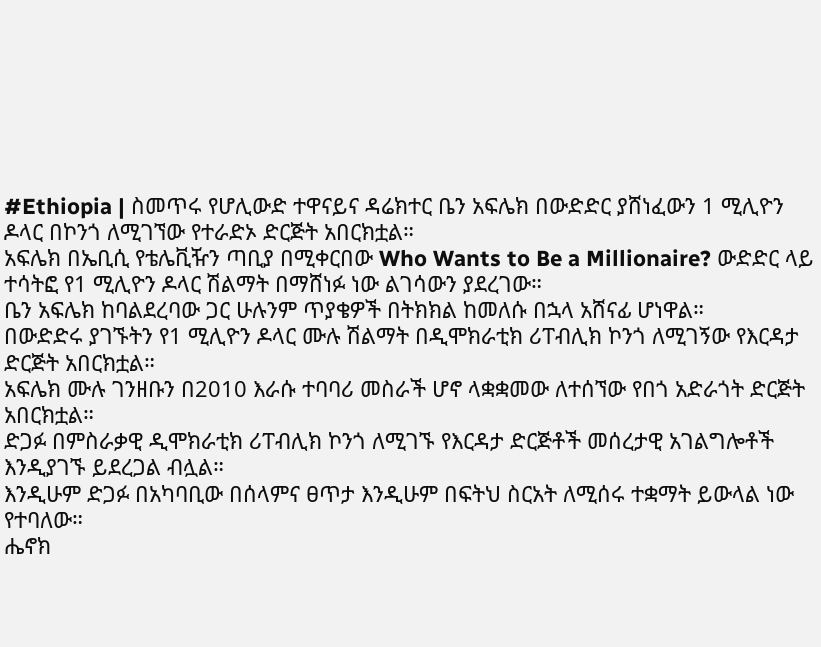#Ethiopia | ስመጥሩ የሆሊውድ ተዋናይና ዳሬክተር ቤን አፍሌክ በውድድር ያሸነፈውን 1 ሚሊዮን ዶላር በኮንጎ ለሚገኘው የተራድኦ ድርጅት አበርክቷል።
አፍሌክ በኤቢሲ የቴሌቪዥን ጣቢያ በሚቀርበው Who Wants to Be a Millionaire? ውድድር ላይ ተሳትፎ የ1 ሚሊዮን ዶላር ሽልማት በማሸነፉ ነው ልገሳውን ያደረገው።
ቤን አፍሌክ ከባልደረባው ጋር ሁሉንም ጥያቄዎች በትክክል ከመለሱ በኋላ አሸናፊ ሆነዋል።
በውድድሩ ያገኙትን የ1 ሚሊዮን ዶላር ሙሉ ሽልማት በዲሞክራቲክ ሪፐብሊክ ኮንጎ ለሚገኝው የእርዳታ ድርጅት አበርክቷል።
አፍሌክ ሙሉ ገንዘቡን በ2010 እራሱ ተባባሪ መስራች ሆኖ ላቋቋመው ለተሰኘው የበጎ አድራጎት ድርጅት አበርክቷል።
ድጋፉ በምስራቃዊ ዲሞክራቲክ ሪፐብሊክ ኮንጎ ለሚገኙ የእርዳታ ድርጅቶች መሰረታዊ አገልግሎቶች እንዲያገኙ ይደረጋል ብሏል።
እንዲሁም ድጋፉ በአካባቢው በሰላምና ፀጥታ እንዲሁም በፍትህ ስርአት ለሚሰሩ ተቋማት ይውላል ነው የተባለው።
ሔኖክ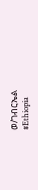ወ/ገብርኤል
#Ethiopia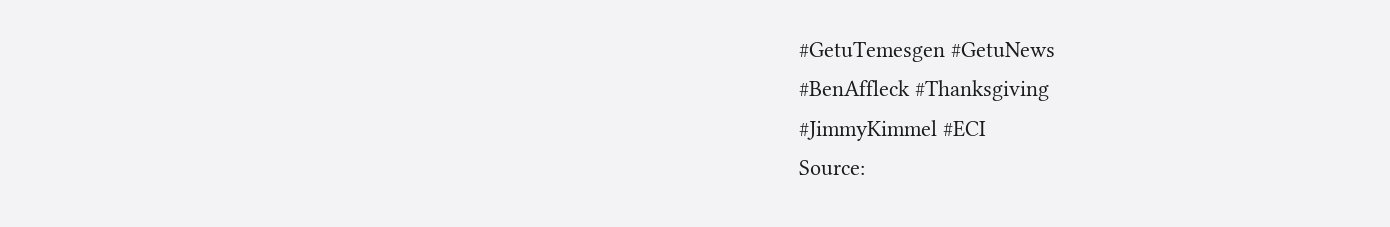#GetuTemesgen #GetuNews
#BenAffleck #Thanksgiving
#JimmyKimmel #ECI
Source: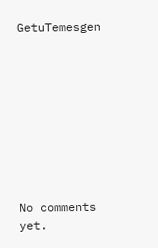GetuTemesgen









No comments yet.